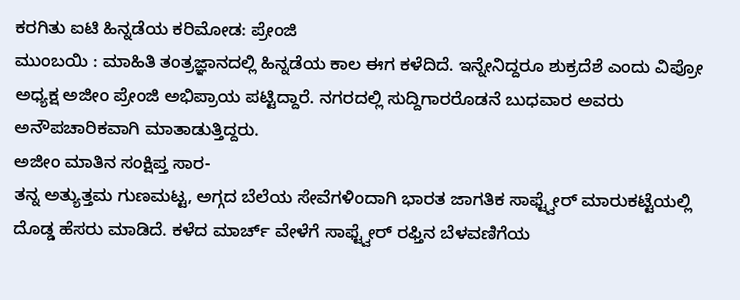ಕರಗಿತು ಐಟಿ ಹಿನ್ನಡೆಯ ಕರಿಮೋಡ: ಪ್ರೇಂಜಿ
ಮುಂಬಯಿ : ಮಾಹಿತಿ ತಂತ್ರಜ್ಞಾನದಲ್ಲಿ ಹಿನ್ನಡೆಯ ಕಾಲ ಈಗ ಕಳೆದಿದೆ. ಇನ್ನೇನಿದ್ದರೂ ಶುಕ್ರದೆಶೆ ಎಂದು ವಿಪ್ರೋ ಅಧ್ಯಕ್ಷ ಅಜೀಂ ಪ್ರೇಂಜಿ ಅಭಿಪ್ರಾಯ ಪಟ್ಟಿದ್ದಾರೆ. ನಗರದಲ್ಲಿ ಸುದ್ದಿಗಾರರೊಡನೆ ಬುಧವಾರ ಅವರು ಅನೌಪಚಾರಿಕವಾಗಿ ಮಾತಾಡುತ್ತಿದ್ದರು.
ಅಜೀಂ ಮಾತಿನ ಸಂಕ್ಷಿಪ್ತ ಸಾರ-
ತನ್ನ ಅತ್ಯುತ್ತಮ ಗುಣಮಟ್ಟ, ಅಗ್ಗದ ಬೆಲೆಯ ಸೇವೆಗಳಿಂದಾಗಿ ಭಾರತ ಜಾಗತಿಕ ಸಾಫ್ಟ್ವೇರ್ ಮಾರುಕಟ್ಟೆಯಲ್ಲಿ ದೊಡ್ಡ ಹೆಸರು ಮಾಡಿದೆ. ಕಳೆದ ಮಾರ್ಚ್ ವೇಳೆಗೆ ಸಾಫ್ಟ್ವೇರ್ ರಫ್ತಿನ ಬೆಳವಣಿಗೆಯ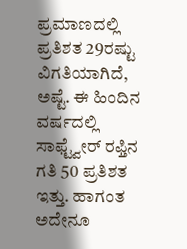ಪ್ರಮಾಣದಲ್ಲಿ ಪ್ರತಿಶತ 29ರಷ್ಟು ವಿಗತಿಯಾಗಿದೆ, ಅಷ್ಟೆ. ಈ ಹಿಂದಿನ ವರ್ಷದಲ್ಲಿ ಸಾಫ್ಟ್ವೇರ್ ರಫ್ತಿನ ಗತಿ 50 ಪ್ರತಿಶತ ಇತ್ತು. ಹಾಗಂತ ಅದೇನೂ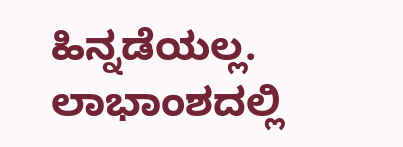ಹಿನ್ನಡೆಯಲ್ಲ. ಲಾಭಾಂಶದಲ್ಲಿ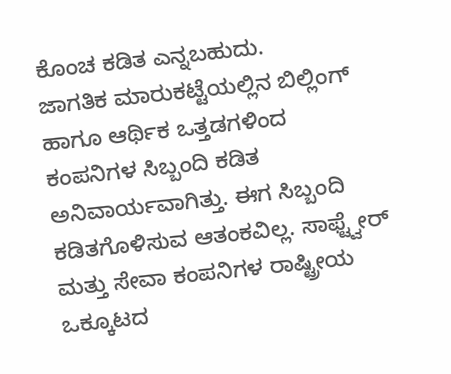ಕೊಂಚ ಕಡಿತ ಎನ್ನಬಹುದು.
ಜಾಗತಿಕ ಮಾರುಕಟ್ಟೆಯಲ್ಲಿನ ಬಿಲ್ಲಿಂಗ್ ಹಾಗೂ ಆರ್ಥಿಕ ಒತ್ತಡಗಳಿಂದ ಕಂಪನಿಗಳ ಸಿಬ್ಬಂದಿ ಕಡಿತ ಅನಿವಾರ್ಯವಾಗಿತ್ತು. ಈಗ ಸಿಬ್ಬಂದಿ ಕಡಿತಗೊಳಿಸುವ ಆತಂಕವಿಲ್ಲ. ಸಾಫ್ಟ್ವೇರ್ ಮತ್ತು ಸೇವಾ ಕಂಪನಿಗಳ ರಾಷ್ಟ್ರೀಯ ಒಕ್ಕೂಟದ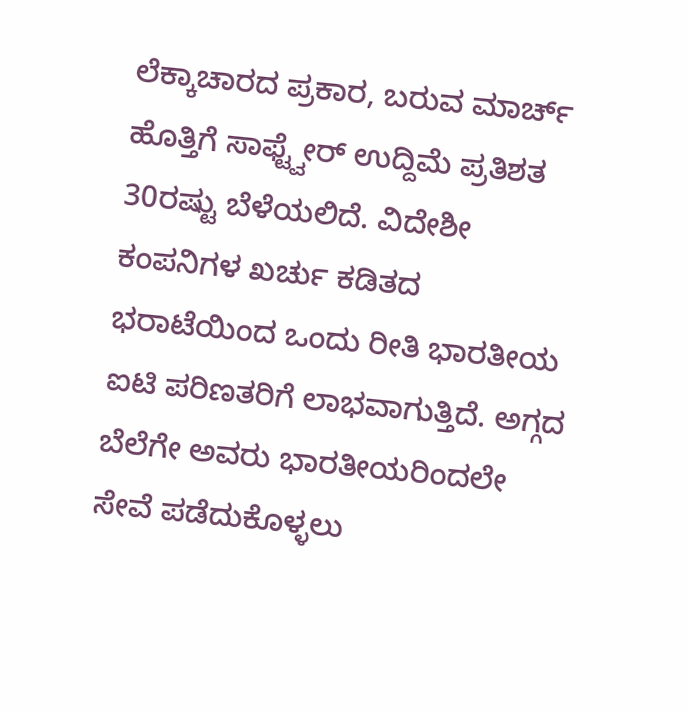ಲೆಕ್ಕಾಚಾರದ ಪ್ರಕಾರ, ಬರುವ ಮಾರ್ಚ್ ಹೊತ್ತಿಗೆ ಸಾಫ್ಟ್ವೇರ್ ಉದ್ದಿಮೆ ಪ್ರತಿಶತ 30ರಷ್ಟು ಬೆಳೆಯಲಿದೆ. ವಿದೇಶೀ ಕಂಪನಿಗಳ ಖರ್ಚು ಕಡಿತದ ಭರಾಟೆಯಿಂದ ಒಂದು ರೀತಿ ಭಾರತೀಯ ಐಟಿ ಪರಿಣತರಿಗೆ ಲಾಭವಾಗುತ್ತಿದೆ. ಅಗ್ಗದ ಬೆಲೆಗೇ ಅವರು ಭಾರತೀಯರಿಂದಲೇ ಸೇವೆ ಪಡೆದುಕೊಳ್ಳಲು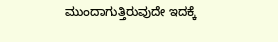ಮುಂದಾಗುತ್ತಿರುವುದೇ ಇದಕ್ಕೆ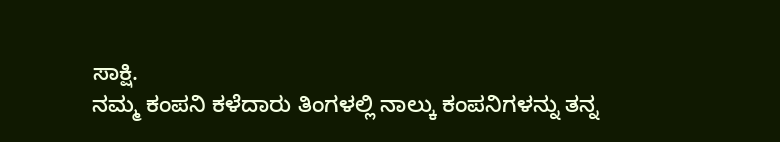ಸಾಕ್ಷಿ.
ನಮ್ಮ ಕಂಪನಿ ಕಳೆದಾರು ತಿಂಗಳಲ್ಲಿ ನಾಲ್ಕು ಕಂಪನಿಗಳನ್ನು ತನ್ನ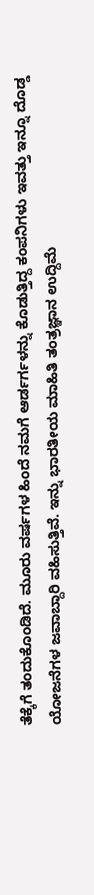ತೆಕ್ಕೆಗೆ ತಂದುಕೊಂಡಿದೆ. ಮೂರು ವರ್ಷಗಳ ಹಿಂದೆ ನಮಗೆ ಆರ್ಡರ್ಗಳನ್ನು ಕೊಡುತ್ತಿದ್ದ ಕಂಪನಿಗಳು ಇವತ್ತು ಇನ್ನೂ ದೊಡ್ಡ ಯೋಜನೆಗಳ ಜವಾಬ್ದಾರಿ ವಹಿಸುತ್ತಿವೆ. ಇನ್ನು ಭಾರತೀಯ ಮಾಹಿತಿ ತಂತ್ರಜ್ಞಾನ ಉದ್ದಿಮೆ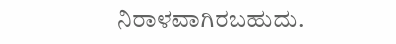ನಿರಾಳವಾಗಿರಬಹುದು.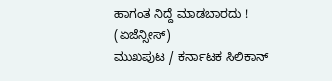ಹಾಗಂತ ನಿದ್ದೆ ಮಾಡಬಾರದು !
(ಏಜೆನ್ಸೀಸ್)
ಮುಖಪುಟ / ಕರ್ನಾಟಕ ಸಿಲಿಕಾನ್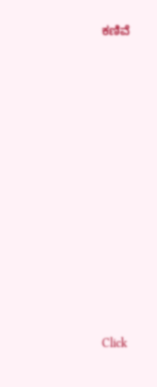ಕಣಿವೆ












Click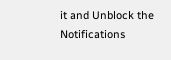it and Unblock the Notifications